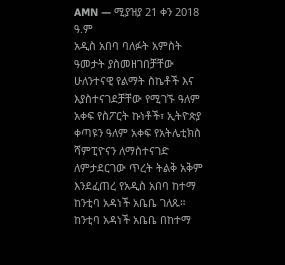AMN — ሚያዝያ 21 ቀን 2018 ዓ.ም
አዲስ አበባ ባለፉት አምስት ዓመታት ያስመዘገበቻቸው ሁለንተናዊ የልማት ስኬቶች እና እያስተናገደቻቸው የሚገኙ ዓለም አቀፍ የስፖርት ኩነቶች፣ ኢትዮጵያ ቀጣዩን ዓለም አቀፍ የአትሌቲክስ ሻምፒዮናን ለማስተናገድ ለምታደርገው ጥረት ትልቅ አቅም እንደፈጠረ የአዲስ አበባ ከተማ ከንቲባ አዳነች አቤቤ ገለጹ።
ከንቲባ አዳነች አቤቤ በከተማ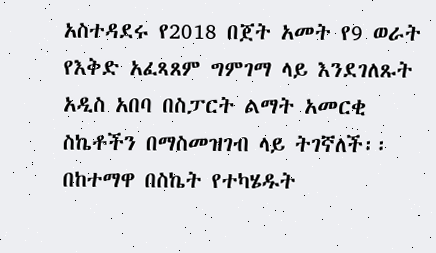አስተዳደሩ የ2018 በጀት አመት የ9 ወራት የእቅድ አፈጻጸም ግምገማ ላይ እንደገለጹት አዲስ አበባ በስፓርት ልማት አመርቂ ስኬቶችን በማስመዝገብ ላይ ትገኛለች፡፡
በከተማዋ በስኬት የተካሄዱት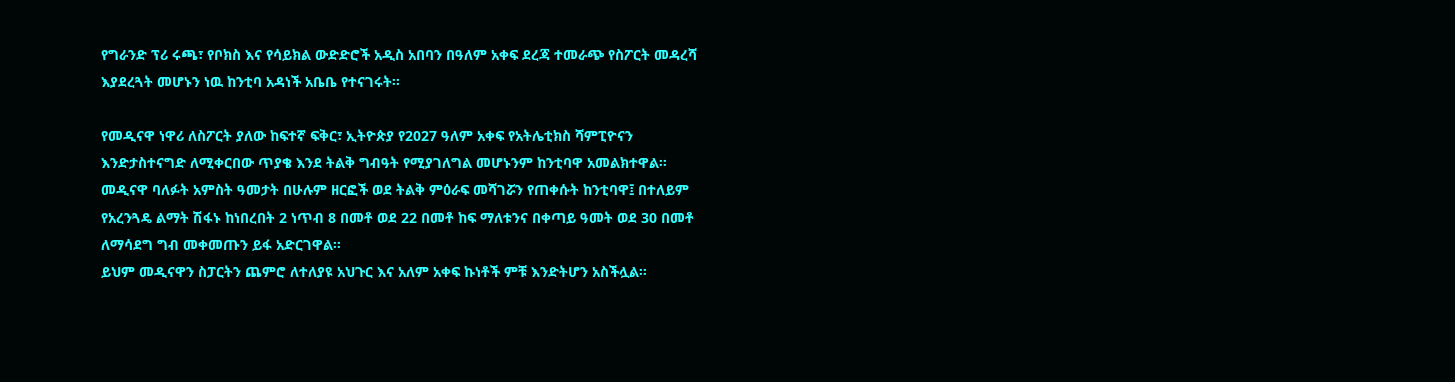የግራንድ ፕሪ ሩጫ፣ የቦክስ እና የሳይክል ውድድሮች አዲስ አበባን በዓለም አቀፍ ደረጃ ተመራጭ የስፖርት መዳረሻ እያደረጓት መሆኑን ነዉ ከንቲባ አዳነች አቤቤ የተናገሩት፡፡

የመዲናዋ ነዋሪ ለስፖርት ያለው ከፍተኛ ፍቅር፣ ኢትዮጵያ የ2027 ዓለም አቀፍ የአትሌቲክስ ሻምፒዮናን እንድታስተናግድ ለሚቀርበው ጥያቄ እንደ ትልቅ ግብዓት የሚያገለግል መሆኑንም ከንቲባዋ አመልክተዋል።
መዲናዋ ባለፉት አምስት ዓመታት በሁሉም ዘርፎች ወደ ትልቅ ምዕራፍ መሻገሯን የጠቀሱት ከንቲባዋ፤ በተለይም የአረንጓዴ ልማት ሽፋኑ ከነበረበት 2 ነጥብ 8 በመቶ ወደ 22 በመቶ ከፍ ማለቱንና በቀጣይ ዓመት ወደ 30 በመቶ ለማሳደግ ግብ መቀመጡን ይፋ አድርገዋል።
ይህም መዲናዋን ስፓርትን ጨምሮ ለተለያዩ አህጉር እና አለም አቀፍ ኩነቶች ምቹ እንድትሆን አስችሏል፡፡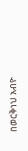በወርቅነህ አብዮ